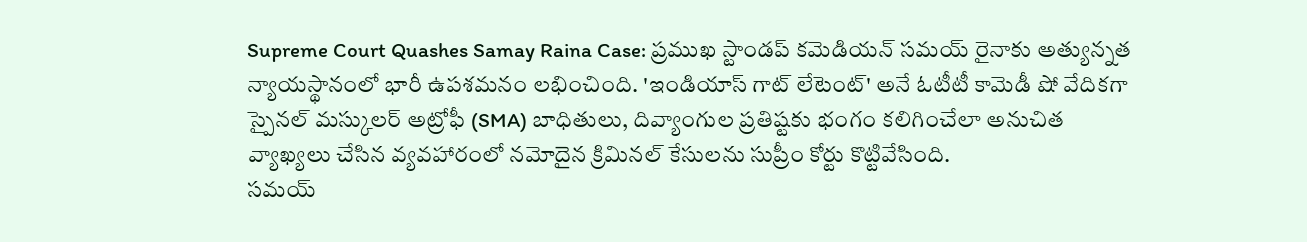Supreme Court Quashes Samay Raina Case: ప్రముఖ స్టాండప్ కమెడియన్ సమయ్ రైనాకు అత్యున్నత న్యాయస్థానంలో భారీ ఉపశమనం లభించింది. 'ఇండియాస్ గాట్ లేటెంట్' అనే ఓటీటీ కామెడీ షో వేదికగా స్పైనల్ మస్కులర్ అట్రోఫీ (SMA) బాధితులు, దివ్యాంగుల ప్రతిష్టకు భంగం కలిగించేలా అనుచిత వ్యాఖ్యలు చేసిన వ్యవహారంలో నమోదైన క్రిమినల్ కేసులను సుప్రీం కోర్టు కొట్టివేసింది.
సమయ్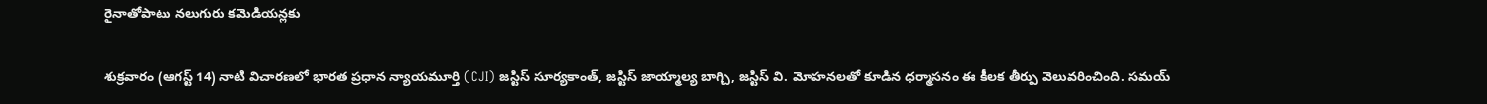రైనాతోపాటు నలుగురు కమెడియన్లకు

శుక్రవారం (ఆగస్ట్ 14) నాటి విచారణలో భారత ప్రధాన న్యాయమూర్తి (CJI) జస్టిస్ సూర్యకాంత్, జస్టిస్ జాయ్మాల్య బాగ్చి, జస్టిస్ వి. మోహనలతో కూడిన ధర్మాసనం ఈ కీలక తీర్పు వెలువరించింది. సమయ్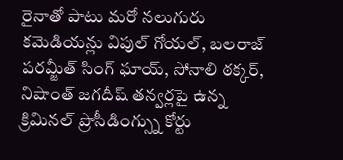రైనాతో పాటు మరో నలుగురు కమెడియన్లు విపుల్ గోయల్, బలరాజ్ పరమ్జీత్ సింగ్ ఘాయ్, సోనాలి ఠక్కర్, నిషాంత్ జగదీష్ తన్వర్లపై ఉన్న క్రిమినల్ ప్రొసీడింగ్స్ను కోర్టు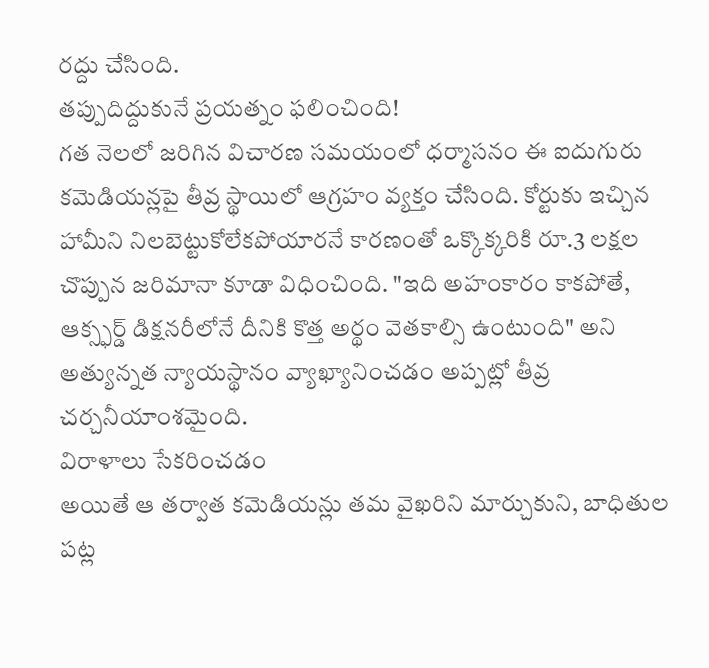రద్దు చేసింది.
తప్పుదిద్దుకునే ప్రయత్నం ఫలించింది!
గత నెలలో జరిగిన విచారణ సమయంలో ధర్మాసనం ఈ ఐదుగురు కమెడియన్లపై తీవ్ర స్థాయిలో ఆగ్రహం వ్యక్తం చేసింది. కోర్టుకు ఇచ్చిన హామీని నిలబెట్టుకోలేకపోయారనే కారణంతో ఒక్కొక్కరికి రూ.3 లక్షల చొప్పున జరిమానా కూడా విధించింది. "ఇది అహంకారం కాకపోతే, ఆక్స్ఫర్డ్ డిక్షనరీలోనే దీనికి కొత్త అర్థం వెతకాల్సి ఉంటుంది" అని అత్యున్నత న్యాయస్థానం వ్యాఖ్యానించడం అప్పట్లో తీవ్ర చర్చనీయాంశమైంది.
విరాళాలు సేకరించడం
అయితే ఆ తర్వాత కమెడియన్లు తమ వైఖరిని మార్చుకుని, బాధితుల పట్ల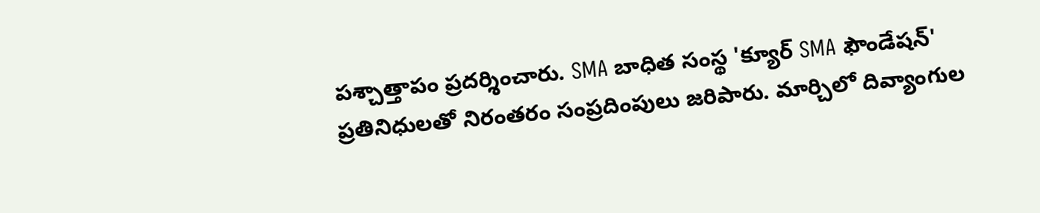పశ్చాత్తాపం ప్రదర్శించారు. SMA బాధిత సంస్థ 'క్యూర్ SMA ఫౌండేషన్' ప్రతినిధులతో నిరంతరం సంప్రదింపులు జరిపారు. మార్చిలో దివ్యాంగుల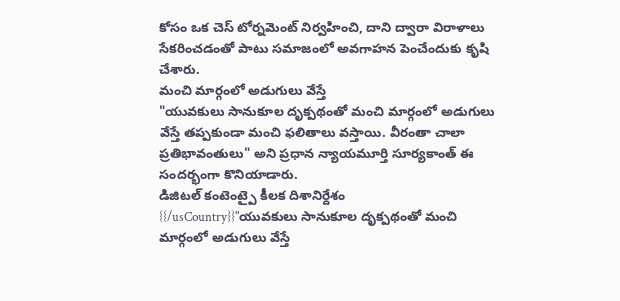కోసం ఒక చెస్ టోర్నమెంట్ నిర్వహించి, దాని ద్వారా విరాళాలు సేకరించడంతో పాటు సమాజంలో అవగాహన పెంచేందుకు కృషి చేశారు.
మంచి మార్గంలో అడుగులు వేస్తే
"యువకులు సానుకూల దృక్పథంతో మంచి మార్గంలో అడుగులు వేస్తే తప్పకుండా మంచి ఫలితాలు వస్తాయి. వీరంతా చాలా ప్రతిభావంతులు" అని ప్రధాన న్యాయమూర్తి సూర్యకాంత్ ఈ సందర్భంగా కొనియాడారు.
డిజిటల్ కంటెంట్పై కీలక దిశానిర్దేశం
{{/usCountry}}"యువకులు సానుకూల దృక్పథంతో మంచి మార్గంలో అడుగులు వేస్తే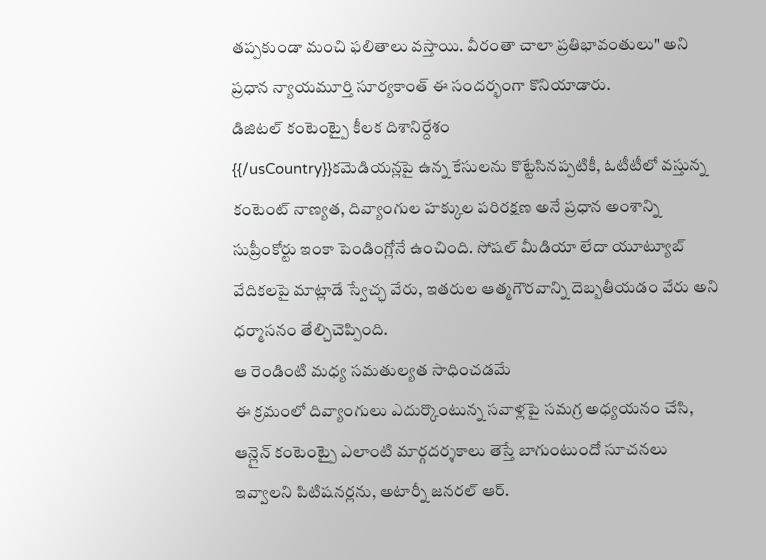తప్పకుండా మంచి ఫలితాలు వస్తాయి. వీరంతా చాలా ప్రతిభావంతులు" అని ప్రధాన న్యాయమూర్తి సూర్యకాంత్ ఈ సందర్భంగా కొనియాడారు.
డిజిటల్ కంటెంట్పై కీలక దిశానిర్దేశం
{{/usCountry}}కమెడియన్లపై ఉన్న కేసులను కొట్టేసినప్పటికీ, ఓటీటీలో వస్తున్న కంటెంట్ నాణ్యత, దివ్యాంగుల హక్కుల పరిరక్షణ అనే ప్రధాన అంశాన్ని సుప్రీంకోర్టు ఇంకా పెండింగ్లోనే ఉంచింది. సోషల్ మీడియా లేదా యూట్యూబ్ వేదికలపై మాట్లాడే స్వేచ్ఛ వేరు, ఇతరుల ఆత్మగౌరవాన్ని దెబ్బతీయడం వేరు అని ధర్మాసనం తేల్చిచెప్పింది.
ఆ రెండింటి మధ్య సమతుల్యత సాధించడమే
ఈ క్రమంలో దివ్యాంగులు ఎదుర్కొంటున్న సవాళ్లపై సమగ్ర అధ్యయనం చేసి, ఆన్లైన్ కంటెంట్పై ఎలాంటి మార్గదర్శకాలు తెస్తే బాగుంటుందో సూచనలు ఇవ్వాలని పిటిషనర్లను, అటార్నీ జనరల్ ఆర్.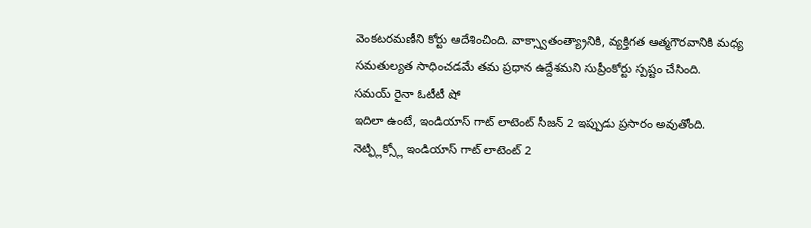వెంకటరమణీని కోర్టు ఆదేశించింది. వాక్స్వాతంత్య్రానికి, వ్యక్తిగత ఆత్మగౌరవానికి మధ్య సమతుల్యత సాధించడమే తమ ప్రధాన ఉద్దేశమని సుప్రీంకోర్టు స్పష్టం చేసింది.
సమయ్ రైనా ఓటీటీ షో
ఇదిలా ఉంటే, ఇండియాస్ గాట్ లాటెంట్ సీజన్ 2 ఇప్పుడు ప్రసారం అవుతోంది. నెట్ఫ్లిక్స్లో ఇండియాస్ గాట్ లాటెంట్ 2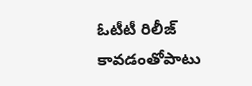ఓటీటీ రిలీజ్ కావడంతోపాటు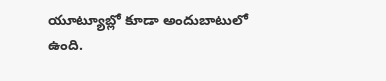యూట్యూబ్లో కూడా అందుబాటులో ఉంది.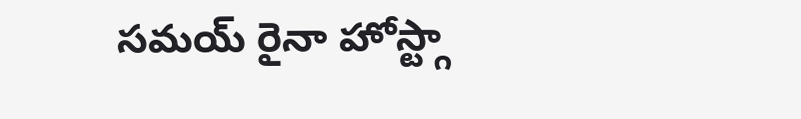సమయ్ రైనా హోస్ట్గా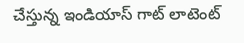చేస్తున్న ఇండియాస్ గాట్ లాటెంట్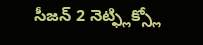సీజన్ 2 నెట్ఫ్లిక్స్లో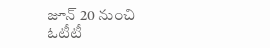జూన్ 20 నుంచి ఓటీటీ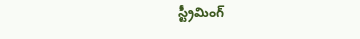స్ట్రీమింగ్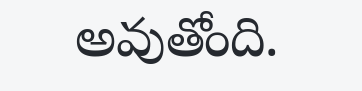అవుతోంది.